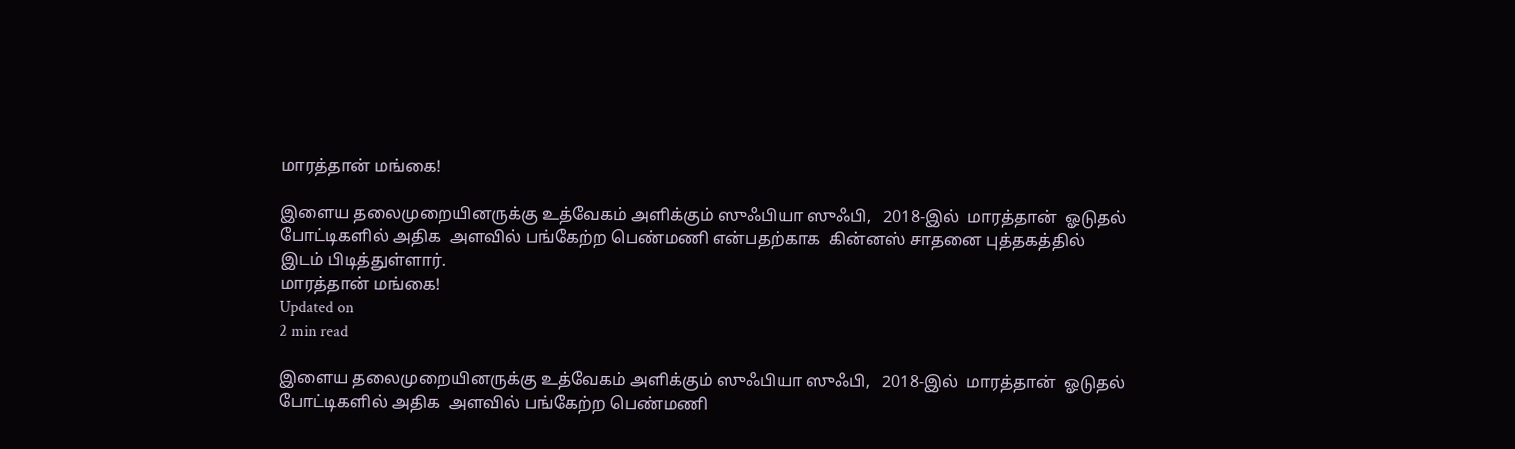மாரத்தான் மங்கை!

இளைய தலைமுறையினருக்கு உத்வேகம் அளிக்கும் ஸுஃபியா ஸுஃபி,   2018-இல்  மாரத்தான்  ஓடுதல் போட்டிகளில் அதிக  அளவில் பங்கேற்ற பெண்மணி என்பதற்காக  கின்னஸ் சாதனை புத்தகத்தில்  இடம் பிடித்துள்ளார்.
மாரத்தான் மங்கை!
Updated on
2 min read

இளைய தலைமுறையினருக்கு உத்வேகம் அளிக்கும் ஸுஃபியா ஸுஃபி,   2018-இல்  மாரத்தான்  ஓடுதல் போட்டிகளில் அதிக  அளவில் பங்கேற்ற பெண்மணி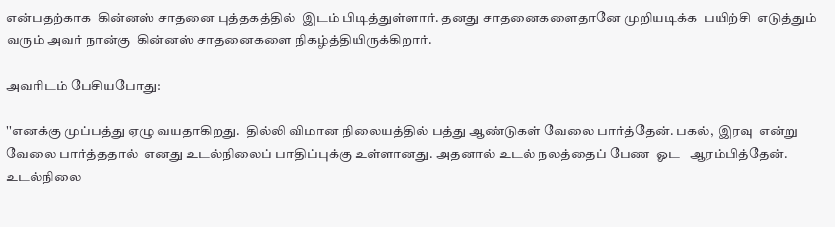என்பதற்காக  கின்னஸ் சாதனை புத்தகத்தில்  இடம் பிடித்துள்ளார். தனது சாதனைகளைதானே முறியடிக்க  பயிற்சி  எடுத்தும் வரும் அவர் நான்கு  கின்னஸ் சாதனைகளை நிகழ்த்தியிருக்கிறார்.

அவரிடம் பேசியபோது:

''எனக்கு முப்பத்து ஏழு வயதாகிறது.  தில்லி விமான நிலையத்தில் பத்து ஆண்டுகள் வேலை பார்த்தேன். பகல்,  இரவு  என்று வேலை பார்த்ததால்  எனது உடல்நிலைப் பாதிப்புக்கு உள்ளானது. அதனால் உடல் நலத்தைப் பேண  ஓட   ஆரம்பித்தேன்.   உடல்நிலை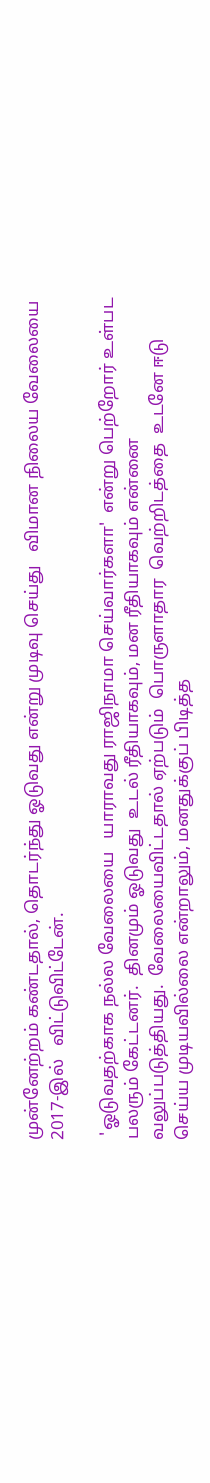முன்னேற்றம் கண்டதால், தொடர்ந்து ஓடுவது என்று முடிவு செய்து   விமான நிலைய வேலையை 2017-இல்   விட்டுவிட்டேன்.

 'ஓடுவதற்காக நல்ல வேலையை   யாராவது ராஜிநாமா செய்வார்களா'  என்று பெற்றோர் உள்பட பலரும் கேட்டனர்.  தினமும் ஓடுவது  உடல் ரீதியாகவும், மன ரீதியாகவும் என்னை வலுப்படுத்தியது.  வேலையைவிட்டதால் ஏற்படும்  பொருளாதார  வெற்றிடத்தை  உடனே ஈடு செய்ய முடியவில்லை என்றாலும், மனதுக்குப் பிடித்த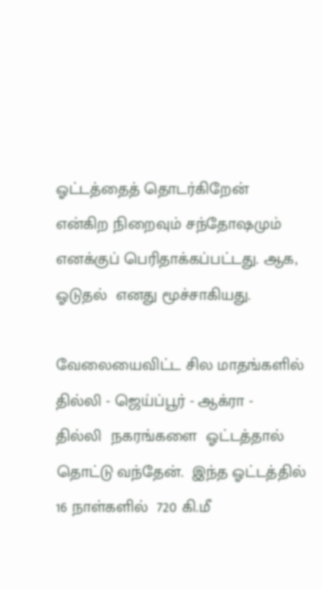ஓட்டத்தைத் தொடர்கிறேன்  என்கிற நிறைவும் சந்தோஷமும்  எனக்குப் பெரிதாக்கப்பட்டது. ஆக,   ஓடுதல்  எனது மூச்சாகியது.

வேலையைவிட்ட சில மாதங்களில்  தில்லி - ஜெய்ப்பூர் - ஆக்ரா -  தில்லி  நகரங்களை  ஓட்டத்தால் தொட்டு வந்தேன்.  இந்த ஓட்டத்தில்  16 நாள்களில்  720 கி.மீ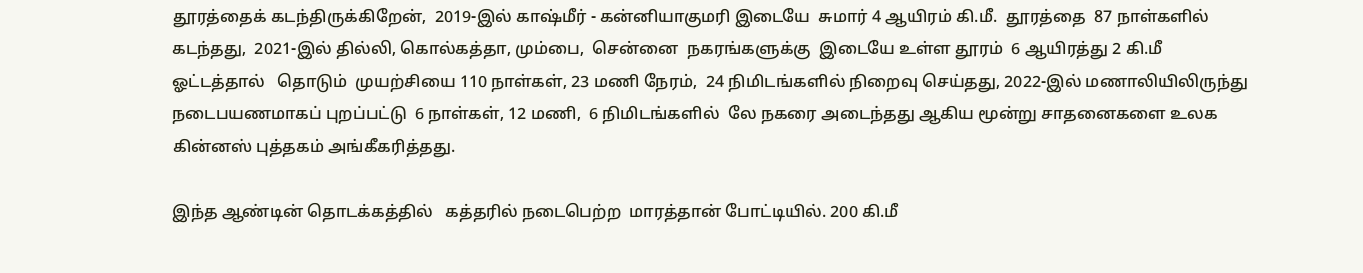தூரத்தைக் கடந்திருக்கிறேன்,  2019-இல் காஷ்மீர் - கன்னியாகுமரி இடையே  சுமார் 4 ஆயிரம் கி.மீ.  தூரத்தை  87 நாள்களில்  கடந்தது,  2021-இல் தில்லி, கொல்கத்தா, மும்பை,  சென்னை  நகரங்களுக்கு  இடையே உள்ள தூரம்  6 ஆயிரத்து 2 கி.மீ  ஓட்டத்தால்   தொடும்  முயற்சியை 110 நாள்கள், 23 மணி நேரம்,  24 நிமிடங்களில் நிறைவு செய்தது, 2022-இல் மணாலியிலிருந்து நடைபயணமாகப் புறப்பட்டு  6 நாள்கள், 12 மணி,  6 நிமிடங்களில்  லே நகரை அடைந்தது ஆகிய மூன்று சாதனைகளை உலக கின்னஸ் புத்தகம் அங்கீகரித்தது.

இந்த ஆண்டின் தொடக்கத்தில்   கத்தரில் நடைபெற்ற  மாரத்தான் போட்டியில். 200 கி.மீ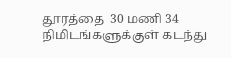தூரத்தை  30 மணி 34 நிமிடங்களுக்குள் கடந்து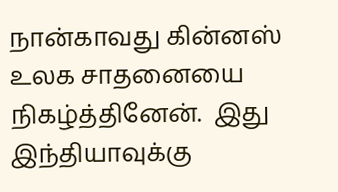நான்காவது கின்னஸ் உலக சாதனையை நிகழ்த்தினேன்.  இது இந்தியாவுக்கு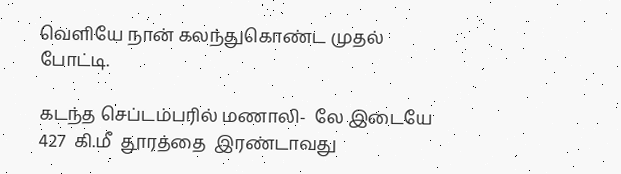வெளியே நான் கலந்துகொண்ட முதல் போட்டி.

கடந்த செப்டம்பரில் மணாலி-  லே இடையே 427  கி.மீ  தூரத்தை  இரண்டாவது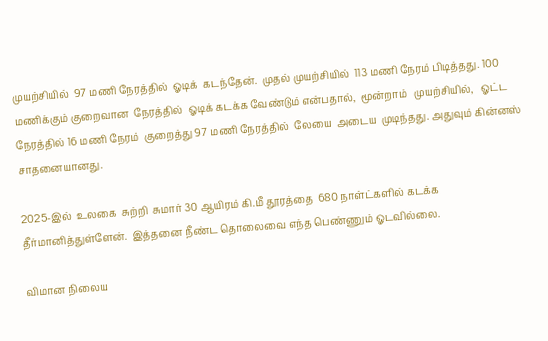முயற்சியில்  97 மணி நேரத்தில்  ஓடிக்  கடந்தேன்.  முதல் முயற்சியில்  113 மணி நேரம் பிடித்தது. 100 மணிக்கும் குறைவான  நேரத்தில்  ஓடிக் கடக்க வேண்டும் என்பதால்,  மூன்றாம்   முயற்சியில்,   ஓட்ட   நேரத்தில் 16 மணி நேரம்  குறைத்து 97 மணி நேரத்தில்  லேயை  அடைய  முடிந்தது. அதுவும் கின்னஸ் சாதனையானது.

2025-இல்  உலகை  சுற்றி  சுமார் 30 ஆயிரம் கி.மீ தூரத்தை  680 நாள்ட்களில் கடக்க  தீர்மானித்துள்ளேன்.  இத்தனை நீண்ட தொலைவை எந்த பெண்ணும் ஓடவில்லை.

விமான நிலைய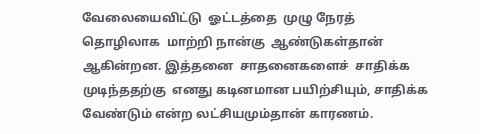வேலையைவிட்டு  ஓட்டத்தை  முழு நேரத் தொழிலாக  மாற்றி நான்கு  ஆண்டுகள்தான் ஆகின்றன. இத்தனை  சாதனைகளைச்  சாதிக்க முடிந்ததற்கு  எனது கடினமான பயிற்சியும், சாதிக்க வேண்டும் என்ற லட்சியமும்தான் காரணம்.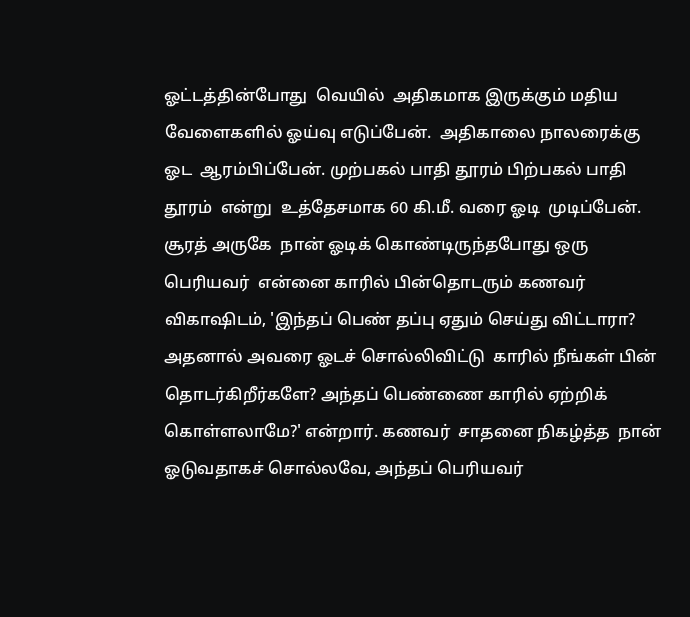ஓட்டத்தின்போது  வெயில்  அதிகமாக இருக்கும் மதிய வேளைகளில் ஓய்வு எடுப்பேன்.  அதிகாலை நாலரைக்கு  ஓட  ஆரம்பிப்பேன். முற்பகல் பாதி தூரம் பிற்பகல் பாதி தூரம்  என்று  உத்தேசமாக 60 கி.மீ. வரை ஓடி  முடிப்பேன்.  சூரத் அருகே  நான் ஓடிக் கொண்டிருந்தபோது ஒரு பெரியவர்  என்னை காரில் பின்தொடரும் கணவர் விகாஷிடம், 'இந்தப் பெண் தப்பு ஏதும் செய்து விட்டாரா?  அதனால் அவரை ஓடச் சொல்லிவிட்டு  காரில் நீங்கள் பின் தொடர்கிறீர்களே? அந்தப் பெண்ணை காரில் ஏற்றிக் கொள்ளலாமே?' என்றார். கணவர்  சாதனை நிகழ்த்த  நான் ஓடுவதாகச் சொல்லவே, அந்தப் பெரியவர்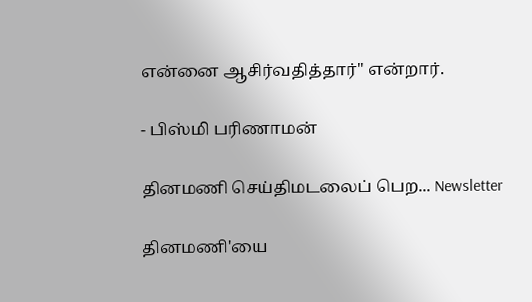என்னை ஆசிர்வதித்தார்'' என்றார்.

- பிஸ்மி பரிணாமன்

தினமணி செய்திமடலைப் பெற... Newsletter

தினமணி'யை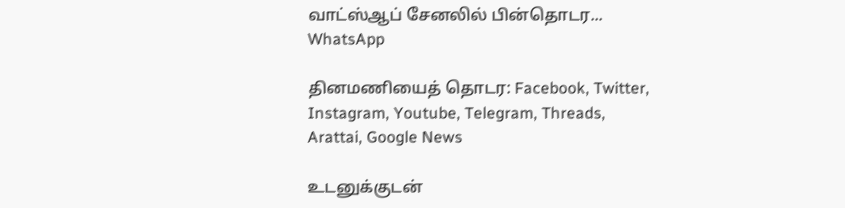வாட்ஸ்ஆப் சேனலில் பின்தொடர... WhatsApp

தினமணியைத் தொடர: Facebook, Twitter, Instagram, Youtube, Telegram, Threads, Arattai, Google News

உடனுக்குடன்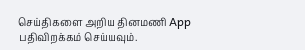செய்திகளை அறிய தினமணி App பதிவிறக்கம் செய்யவும்.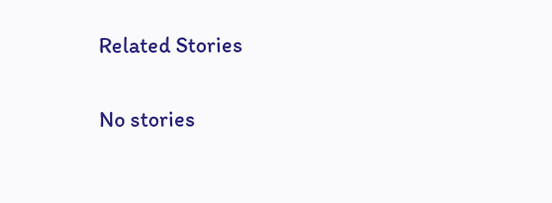Related Stories

No stories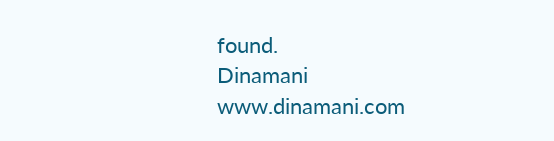found.
Dinamani
www.dinamani.com